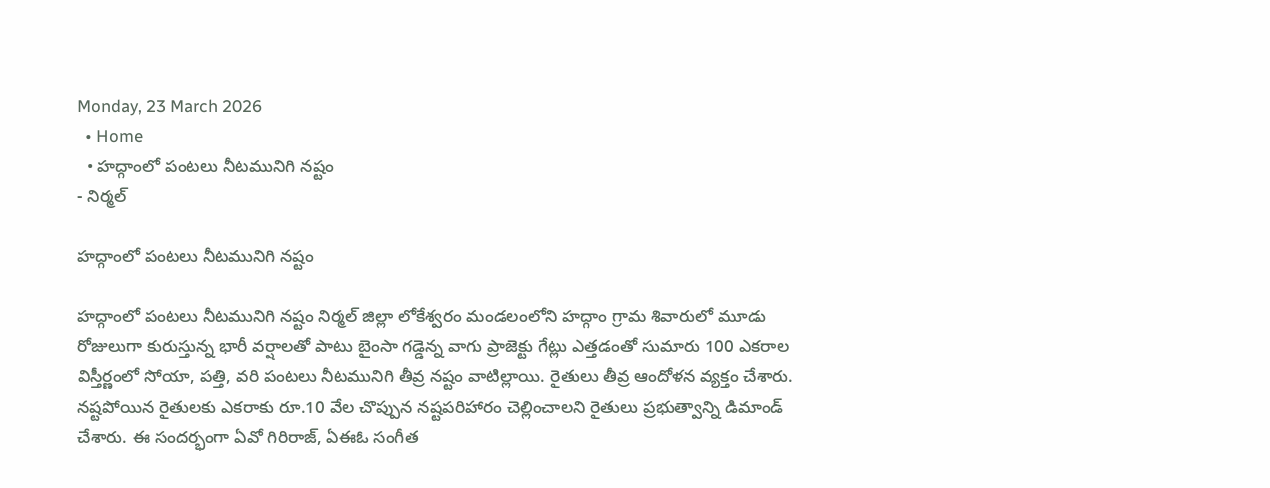Monday, 23 March 2026
  • Home
  • హద్గాంలో పంటలు నీటమునిగి నష్టం
- నిర్మల్

హద్గాంలో పంటలు నీటమునిగి నష్టం

హద్గాంలో పంటలు నీటమునిగి నష్టం నిర్మల్ జిల్లా లోకేశ్వరం మండలంలోని హద్గాం గ్రామ శివారులో మూడు రోజులుగా కురుస్తున్న భారీ వర్షాలతో పాటు బైంసా గడ్డెన్న వాగు ప్రాజెక్టు గేట్లు ఎత్తడంతో సుమారు 100 ఎకరాల విస్తీర్ణంలో సోయా, పత్తి, వరి పంటలు నీటమునిగి తీవ్ర నష్టం వాటిల్లాయి. రైతులు తీవ్ర ఆందోళన వ్యక్తం చేశారు. నష్టపోయిన రైతులకు ఎకరాకు రూ.10 వేల చొప్పున నష్టపరిహారం చెల్లించాలని రైతులు ప్రభుత్వాన్ని డిమాండ్ చేశారు. ఈ సందర్భంగా ఏవో గిరిరాజ్, ఏఈఓ సంగీత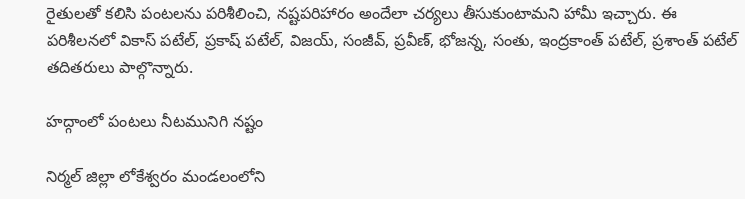రైతులతో కలిసి పంటలను పరిశీలించి, నష్టపరిహారం అందేలా చర్యలు తీసుకుంటామని హామీ ఇచ్చారు. ఈ పరిశీలనలో వికాస్ పటేల్, ప్రకాష్ పటేల్, విజయ్, సంజీవ్, ప్రవీణ్, భోజన్న, సంతు, ఇంద్రకాంత్ పటేల్, ప్రశాంత్ పటేల్ తదితరులు పాల్గొన్నారు.

హద్గాంలో పంటలు నీటమునిగి నష్టం

నిర్మల్ జిల్లా లోకేశ్వరం మండలంలోని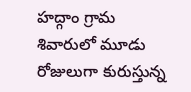హద్గాం గ్రామ శివారులో మూడు రోజులుగా కురుస్తున్న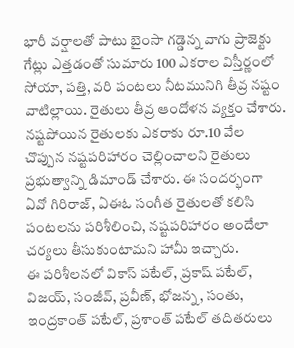భారీ వర్షాలతో పాటు బైంసా గడ్డెన్న వాగు ప్రాజెక్టు గేట్లు ఎత్తడంతో సుమారు 100 ఎకరాల విస్తీర్ణంలో సోయా, పత్తి, వరి పంటలు నీటమునిగి తీవ్ర నష్టం వాటిల్లాయి. రైతులు తీవ్ర ఆందోళన వ్యక్తం చేశారు.
నష్టపోయిన రైతులకు ఎకరాకు రూ.10 వేల చొప్పున నష్టపరిహారం చెల్లించాలని రైతులు ప్రభుత్వాన్ని డిమాండ్ చేశారు. ఈ సందర్భంగా ఏవో గిరిరాజ్, ఏఈఓ సంగీత రైతులతో కలిసి పంటలను పరిశీలించి, నష్టపరిహారం అందేలా చర్యలు తీసుకుంటామని హామీ ఇచ్చారు.
ఈ పరిశీలనలో వికాస్ పటేల్, ప్రకాష్ పటేల్, విజయ్, సంజీవ్, ప్రవీణ్, భోజన్న, సంతు, ఇంద్రకాంత్ పటేల్, ప్రశాంత్ పటేల్ తదితరులు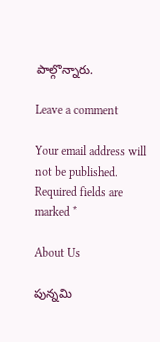పాల్గొన్నారు.

Leave a comment

Your email address will not be published. Required fields are marked *

About Us

పున్నమి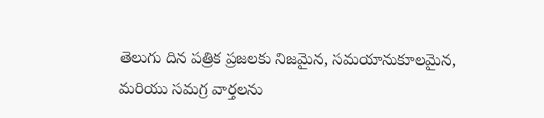తెలుగు దిన పత్రిక ప్రజలకు నిజమైన, సమయానుకూలమైన, మరియు సమగ్ర వార్తలను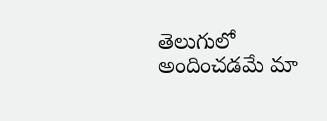తెలుగులో అందించడమే మా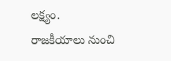లక్ష్యం.
రాజకీయాలు నుంచి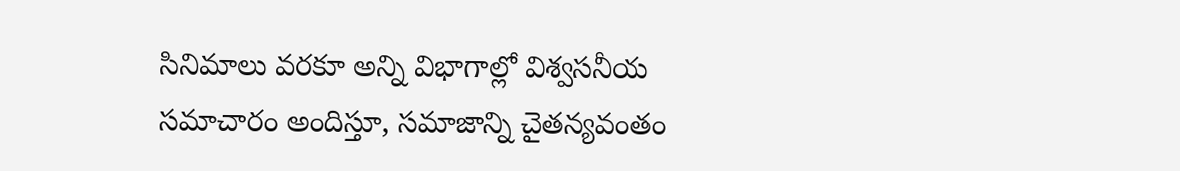సినిమాలు వరకూ అన్ని విభాగాల్లో విశ్వసనీయ సమాచారం అందిస్తూ, సమాజాన్ని చైతన్యవంతం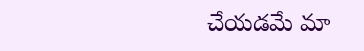చేయడమే మా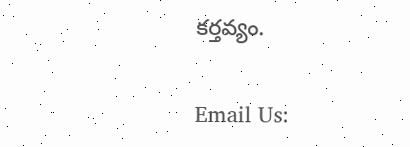కర్తవ్యం.

Email Us: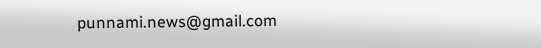punnami.news@gmail.com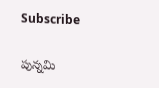Subscribe

పున్నమి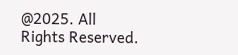@2025. All Rights Reserved.